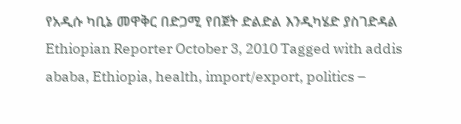የአዲሱ ካቢኔ መዋቅር በድጋሚ የበጀት ድልድል እንዲካሄድ ያስገድዳል Ethiopian Reporter October 3, 2010 Tagged with addis ababa, Ethiopia, health, import/export, politics –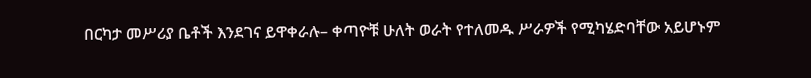በርካታ መሥሪያ ቤቶች እንደገና ይዋቀራሉ– ቀጣዮቹ ሁለት ወራት የተለመዱ ሥራዎች የሚካሄድባቸው አይሆኑም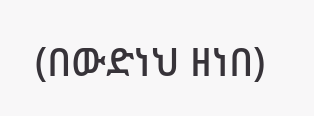(በውድነህ ዘነበ)